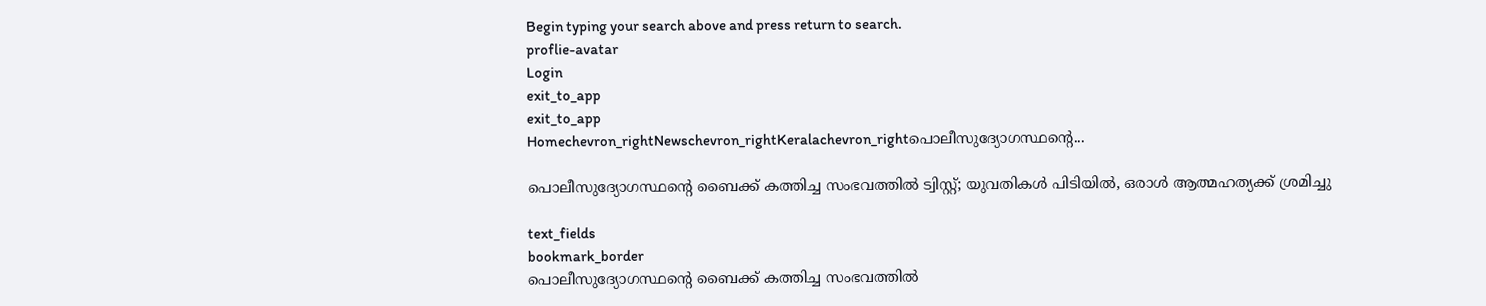Begin typing your search above and press return to search.
proflie-avatar
Login
exit_to_app
exit_to_app
Homechevron_rightNewschevron_rightKeralachevron_rightപൊലീസുദ്യോഗസ്ഥന്‍റെ...

പൊലീസുദ്യോഗസ്ഥന്‍റെ ബൈക്ക് കത്തിച്ച സംഭവത്തിൽ ട്വിസ്റ്റ്; യുവതികൾ പിടിയിൽ, ഒരാൾ ആത്മഹത്യക്ക് ശ്രമിച്ചു

text_fields
bookmark_border
പൊലീസുദ്യോഗസ്ഥന്‍റെ ബൈക്ക് കത്തിച്ച സംഭവത്തിൽ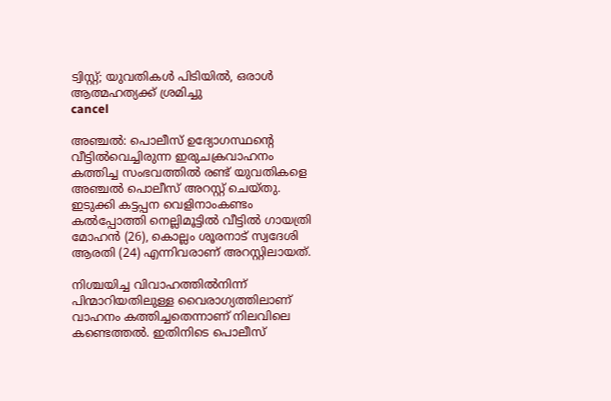ട്വിസ്റ്റ്; യുവതികൾ പിടിയിൽ, ഒരാൾ ആത്മഹത്യക്ക് ശ്രമിച്ചു
cancel

അഞ്ചൽ: പൊലീസ് ഉദ്യോഗസ്ഥന്റെ വീട്ടിൽവെച്ചിരുന്ന ഇരുചക്രവാഹനം കത്തിച്ച സംഭവത്തിൽ രണ്ട് യുവതികളെ അഞ്ചൽ പൊലീസ് അറസ്റ്റ് ചെയ്തു. ഇടുക്കി കട്ടപ്പന വെളിനാംകണ്ടം കൽപ്പോത്തി നെല്ലിമൂട്ടിൽ വീട്ടിൽ ഗായത്രി മോഹൻ (26), കൊല്ലം ശൂരനാട് സ്വദേശി ആരതി (24) എന്നിവരാണ് അറസ്റ്റിലായത്.

നിശ്ചയിച്ച വിവാഹത്തിൽനിന്ന് പിന്മാറിയതിലുള്ള വൈരാഗ്യത്തിലാണ് വാഹനം കത്തിച്ചതെന്നാണ് നിലവിലെ കണ്ടെത്തൽ. ഇതിനിടെ പൊലീസ്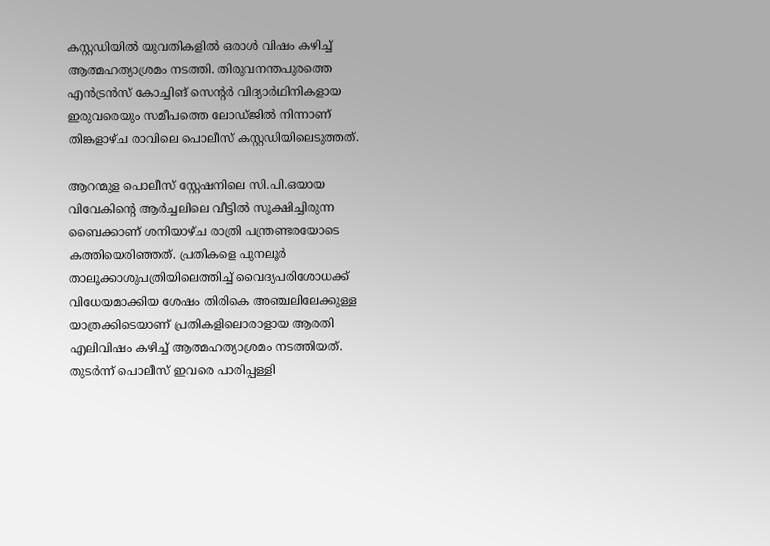കസ്റ്റഡിയിൽ യുവതികളിൽ ഒരാൾ വിഷം കഴിച്ച് ആത്മഹത്യാശ്രമം നടത്തി. തിരുവനന്തപുരത്തെ എൻട്രൻസ് കോച്ചിങ് സെന്‍റർ വിദ്യാർഥിനികളായ ഇരുവരെയും സമീപത്തെ ലോഡ്ജിൽ നിന്നാണ് തിങ്കളാഴ്ച രാവിലെ പൊലീസ് കസ്റ്റഡിയിലെടുത്തത്.

ആറന്മുള പൊലീസ് സ്റ്റേഷനിലെ സി.പി.ഒയായ വിവേകിന്റെ ആർച്ചലിലെ വീട്ടിൽ സൂക്ഷിച്ചിരുന്ന ബൈക്കാണ് ശനിയാഴ്ച രാത്രി പന്ത്രണ്ടരയോടെ കത്തിയെരിഞ്ഞത്. പ്രതികളെ പുനലൂർ താലൂക്കാശുപത്രിയിലെത്തിച്ച് വൈദ്യപരിശോധക്ക് വിധേയമാക്കിയ ശേഷം തിരികെ അഞ്ചലിലേക്കുള്ള യാത്രക്കിടെയാണ് പ്രതികളിലൊരാളായ ആരതി എലിവിഷം കഴിച്ച് ആത്മഹത്യാശ്രമം നടത്തിയത്. തുടർന്ന് പൊലീസ് ഇവരെ പാരിപ്പള്ളി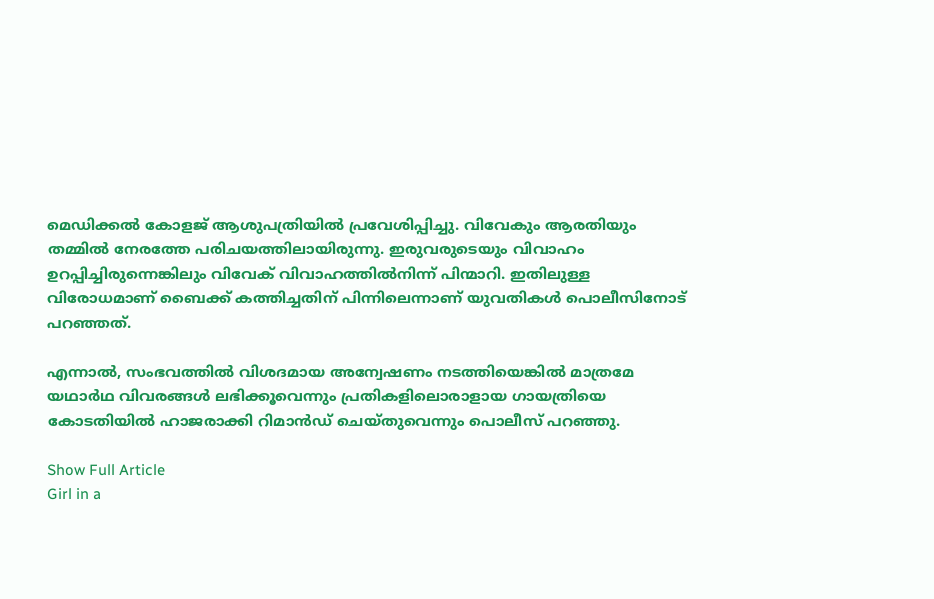മെഡിക്കൽ കോളജ് ആശുപത്രിയിൽ പ്രവേശിപ്പിച്ചു. വിവേകും ആരതിയും തമ്മിൽ നേരത്തേ പരിചയത്തിലായിരുന്നു. ഇരുവരുടെയും വിവാഹം ഉറപ്പിച്ചിരുന്നെങ്കിലും വിവേക് വിവാഹത്തിൽനിന്ന് പിന്മാറി. ഇതിലുള്ള വിരോധമാണ് ബൈക്ക് കത്തിച്ചതിന് പിന്നിലെന്നാണ് യുവതികൾ പൊലീസിനോട് പറഞ്ഞത്.

എന്നാൽ, സംഭവത്തിൽ വിശദമായ അന്വേഷണം നടത്തിയെങ്കിൽ മാത്രമേ യഥാർഥ വിവരങ്ങൾ ലഭിക്കൂവെന്നും പ്രതികളിലൊരാളായ ഗായത്രിയെ കോടതിയിൽ ഹാജരാക്കി റിമാൻഡ് ചെയ്തുവെന്നും പൊലീസ് പറഞ്ഞു.

Show Full Article
Girl in a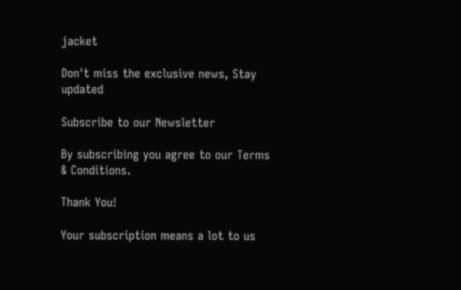jacket

Don't miss the exclusive news, Stay updated

Subscribe to our Newsletter

By subscribing you agree to our Terms & Conditions.

Thank You!

Your subscription means a lot to us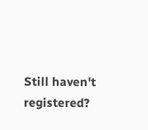Still haven't registered?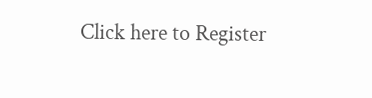Click here to Register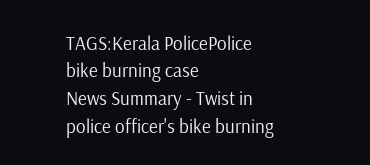TAGS:Kerala PolicePolice bike burning case
News Summary - Twist in police officer's bike burning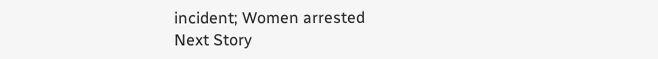incident; Women arrested
Next Story